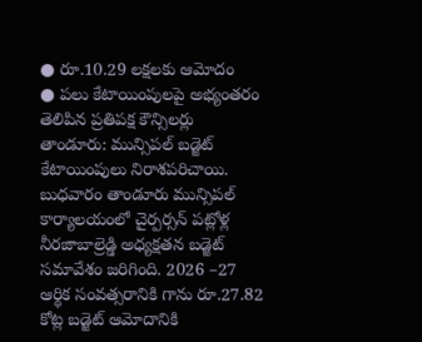● రూ.10.29 లక్షలకు ఆమోదం
● పలు కేటాయింపులపై అభ్యంతరం తెలిపిన ప్రతిపక్ష కౌన్సిలర్లు
తాండూరు: మున్సిపల్ బడ్జెట్ కేటాయింపులు నిరాశపరిచాయి. బుధవారం తాండూరు మున్సిపల్ కార్యాలయంలో చైర్పర్సన్ పట్లోళ్ల నీరజాబాల్రెడ్డి అధ్యక్షతన బడ్జెట్ సమావేశం జరిగింది. 2026 –27 ఆర్థిక సంవత్సరానికి గాను రూ.27.82 కోట్ల బడ్జెట్ ఆమోదానికి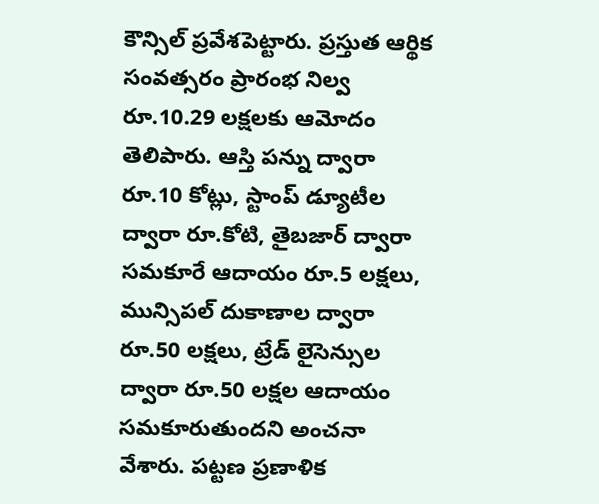కౌన్సిల్ ప్రవేశపెట్టారు. ప్రస్తుత ఆర్థిక సంవత్సరం ప్రారంభ నిల్వ రూ.10.29 లక్షలకు ఆమోదం తెలిపారు. ఆస్తి పన్ను ద్వారా రూ.10 కోట్లు, స్టాంప్ డ్యూటీల ద్వారా రూ.కోటి, తైబజార్ ద్వారా సమకూరే ఆదాయం రూ.5 లక్షలు, మున్సిపల్ దుకాణాల ద్వారా రూ.50 లక్షలు, ట్రేడ్ లైసెన్సుల ద్వారా రూ.50 లక్షల ఆదాయం సమకూరుతుందని అంచనా వేశారు. పట్టణ ప్రణాళిక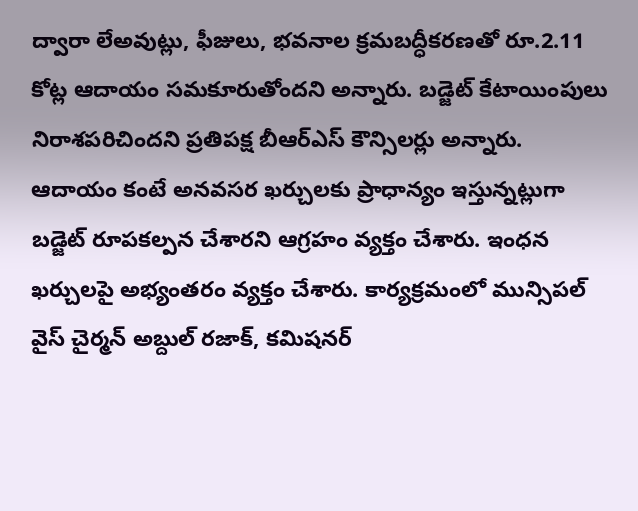ద్వారా లేఅవుట్లు, ఫీజులు, భవనాల క్రమబద్ధీకరణతో రూ.2.11 కోట్ల ఆదాయం సమకూరుతోందని అన్నారు. బడ్జెట్ కేటాయింపులు నిరాశపరిచిందని ప్రతిపక్ష బీఆర్ఎస్ కౌన్సిలర్లు అన్నారు. ఆదాయం కంటే అనవసర ఖర్చులకు ప్రాధాన్యం ఇస్తున్నట్లుగా బడ్జెట్ రూపకల్పన చేశారని ఆగ్రహం వ్యక్తం చేశారు. ఇంధన ఖర్చులపై అభ్యంతరం వ్యక్తం చేశారు. కార్యక్రమంలో మున్సిపల్ వైస్ చైర్మన్ అబ్దుల్ రజాక్, కమిషనర్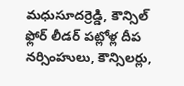మధుసూదర్రెడ్డి, కౌన్సిల్ ఫ్లోర్ లీడర్ పట్లోళ్ల దీప నర్సింహులు, కౌన్సిలర్లు,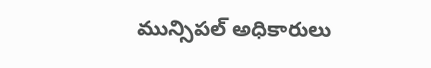మున్సిపల్ అధికారులు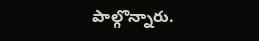పాల్గొన్నారు.